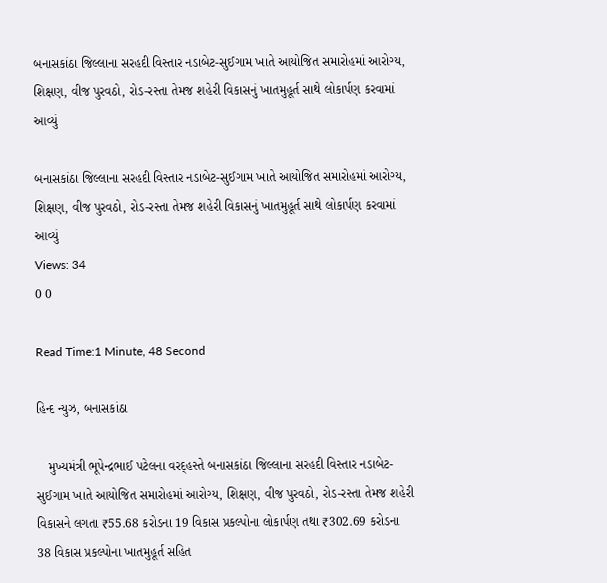બનાસકાંઠા જિલ્લાના સરહદી વિસ્તાર નડાબેટ-સુઈગામ ખાતે આયોજિત સમારોહમાં આરોગ્ય, શિક્ષણ, વીજ પુરવઠો, રોડ-રસ્તા તેમજ શહેરી વિકાસનું ખાતમુહૂર્ત સાથે લોકાર્પણ કરવામાં આવ્યું

બનાસકાંઠા જિલ્લાના સરહદી વિસ્તાર નડાબેટ-સુઈગામ ખાતે આયોજિત સમારોહમાં આરોગ્ય, શિક્ષણ, વીજ પુરવઠો, રોડ-રસ્તા તેમજ શહેરી વિકાસનું ખાતમુહૂર્ત સાથે લોકાર્પણ કરવામાં આવ્યું
Views: 34
0 0

Read Time:1 Minute, 48 Second

હિન્દ ન્યુઝ, બનાસકાંઠા

   મુખ્યમંત્રી ભૂપેન્દ્રભાઈ પટેલના વરદ્હસ્તે બનાસકાંઠા જિલ્લાના સરહદી વિસ્તાર નડાબેટ-સુઈગામ ખાતે આયોજિત સમારોહમાં આરોગ્ય, શિક્ષણ, વીજ પુરવઠો, રોડ-રસ્તા તેમજ શહેરી વિકાસને લગતા ₹55.68 કરોડના 19 વિકાસ પ્રકલ્પોના લોકાર્પણ તથા ₹302.69 કરોડના 38 વિકાસ પ્રકલ્પોના ખાતમુહૂર્ત સહિત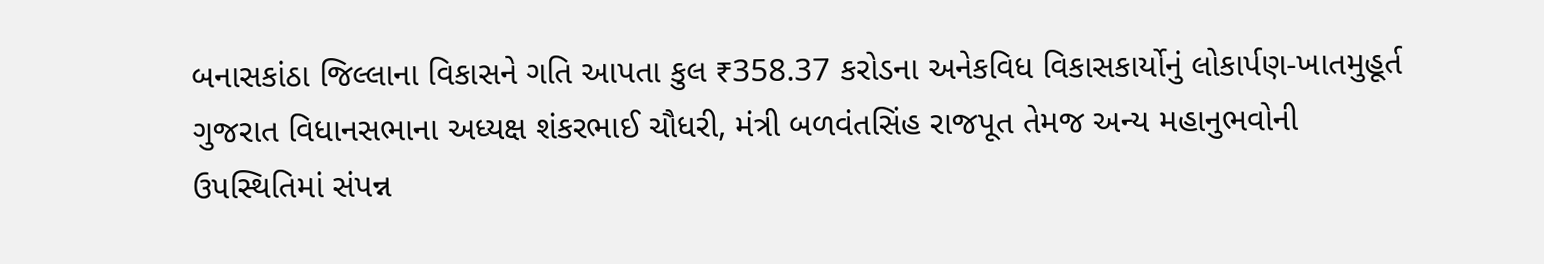બનાસકાંઠા જિલ્લાના વિકાસને ગતિ આપતા કુલ ₹358.37 કરોડના અનેકવિધ વિકાસકાર્યોનું લોકાર્પણ-ખાતમુહૂર્ત ગુજરાત વિધાનસભાના અધ્યક્ષ શંકરભાઈ ચૌધરી, મંત્રી બળવંતસિંહ રાજપૂત તેમજ અન્ય મહાનુભવોની ઉપસ્થિતિમાં સંપન્ન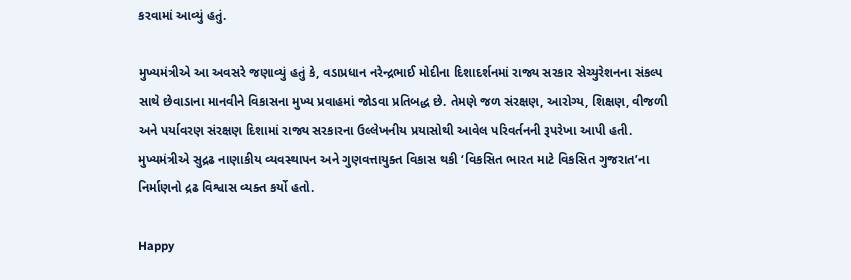કરવામાં આવ્યું હતું.

મુખ્યમંત્રીએ આ અવસરે જણાવ્યું હતું કે, વડાપ્રધાન નરેન્દ્રભાઈ મોદીના દિશાદર્શનમાં રાજ્ય સરકાર સેચ્યુરેશનના સંકલ્પ સાથે છેવાડાના માનવીને વિકાસના મુખ્ય પ્રવાહમાં જોડવા પ્રતિબદ્ધ છે. તેમણે જળ સંરક્ષણ, આરોગ્ય, શિક્ષણ, વીજળી અને પર્યાવરણ સંરક્ષણ દિશામાં રાજ્ય સરકારના ઉલ્લેખનીય પ્રયાસોથી આવેલ પરિવર્તનની રૂપરેખા આપી હતી. મુખ્યમંત્રીએ સુદ્રઢ નાણાકીય વ્યવસ્થાપન અને ગુણવત્તાયુક્ત વિકાસ થકી ‘વિકસિત ભારત માટે વિકસિત ગુજરાત’ના નિર્માણનો દ્રઢ વિશ્વાસ વ્યક્ત કર્યો હતો.

Happy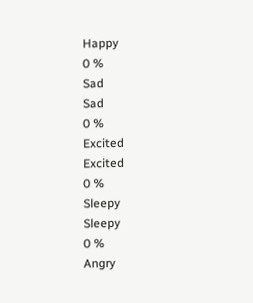Happy
0 %
Sad
Sad
0 %
Excited
Excited
0 %
Sleepy
Sleepy
0 %
Angry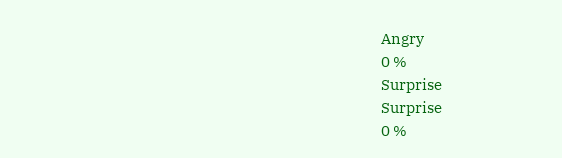Angry
0 %
Surprise
Surprise
0 %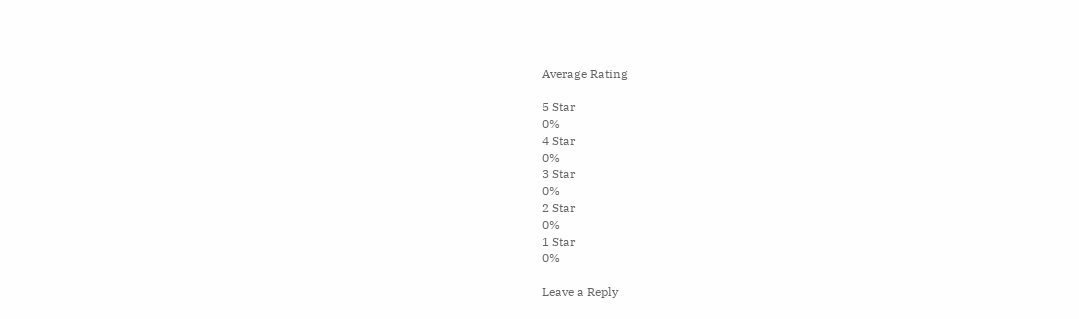Average Rating

5 Star
0%
4 Star
0%
3 Star
0%
2 Star
0%
1 Star
0%

Leave a Reply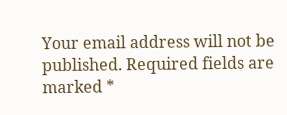Your email address will not be published. Required fields are marked *